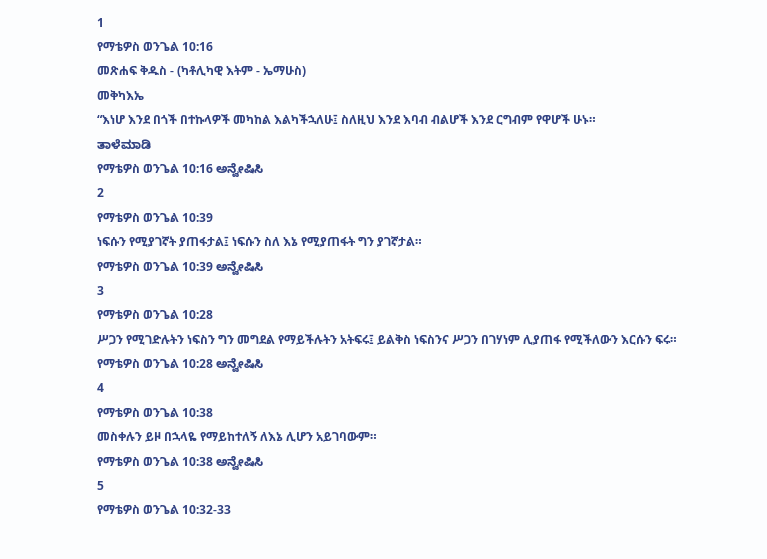1
የማቴዎስ ወንጌል 10:16
መጽሐፍ ቅዱስ - (ካቶሊካዊ እትም - ኤማሁስ)
መቅካእኤ
“እነሆ እንደ በጎች በተኩላዎች መካከል እልካችኋለሁ፤ ስለዚህ እንደ እባብ ብልሆች እንደ ርግብም የዋሆች ሁኑ።
ತಾಳೆಮಾಡಿ
የማቴዎስ ወንጌል 10:16 ಅನ್ವೇಷಿಸಿ
2
የማቴዎስ ወንጌል 10:39
ነፍሱን የሚያገኛት ያጠፋታል፤ ነፍሱን ስለ እኔ የሚያጠፋት ግን ያገኛታል።
የማቴዎስ ወንጌል 10:39 ಅನ್ವೇಷಿಸಿ
3
የማቴዎስ ወንጌል 10:28
ሥጋን የሚገድሉትን ነፍስን ግን መግደል የማይችሉትን አትፍሩ፤ ይልቅስ ነፍስንና ሥጋን በገሃነም ሊያጠፋ የሚችለውን እርሱን ፍሩ።
የማቴዎስ ወንጌል 10:28 ಅನ್ವೇಷಿಸಿ
4
የማቴዎስ ወንጌል 10:38
መስቀሉን ይዞ በኋላዬ የማይከተለኝ ለእኔ ሊሆን አይገባውም።
የማቴዎስ ወንጌል 10:38 ಅನ್ವೇಷಿಸಿ
5
የማቴዎስ ወንጌል 10:32-33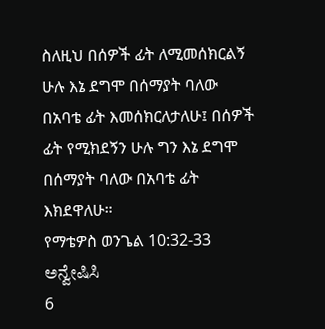ስለዚህ በሰዎች ፊት ለሚመሰክርልኝ ሁሉ እኔ ደግሞ በሰማያት ባለው በአባቴ ፊት እመሰክርለታለሁ፤ በሰዎች ፊት የሚክደኝን ሁሉ ግን እኔ ደግሞ በሰማያት ባለው በአባቴ ፊት እክደዋለሁ።
የማቴዎስ ወንጌል 10:32-33 ಅನ್ವೇಷಿಸಿ
6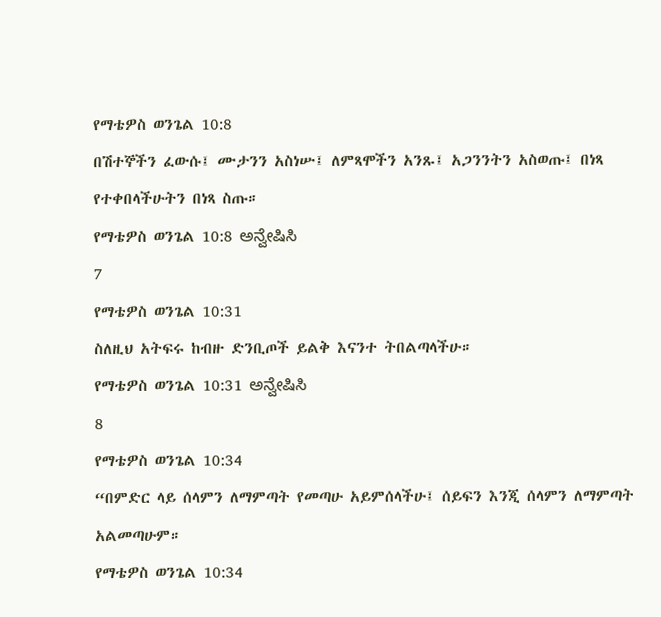የማቴዎስ ወንጌል 10:8
በሽተኞችን ፈውሱ፤ ሙታንን አስነሡ፤ ለምጻሞችን አንጹ፤ አጋንንትን አስወጡ፤ በነጻ የተቀበላችሁትን በነጻ ስጡ።
የማቴዎስ ወንጌል 10:8 ಅನ್ವೇಷಿಸಿ
7
የማቴዎስ ወንጌል 10:31
ስለዚህ አትፍሩ ከብዙ ድንቢጦች ይልቅ እናንተ ትበልጣላችሁ።
የማቴዎስ ወንጌል 10:31 ಅನ್ವೇಷಿಸಿ
8
የማቴዎስ ወንጌል 10:34
“በምድር ላይ ሰላምን ለማምጣት የመጣሁ አይምሰላችሁ፤ ሰይፍን እንጂ ሰላምን ለማምጣት አልመጣሁም።
የማቴዎስ ወንጌል 10:34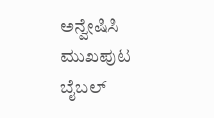ಅನ್ವೇಷಿಸಿ
ಮುಖಪುಟ
ಬೈಬಲ್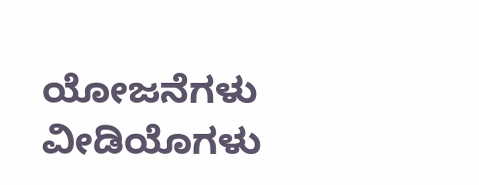ಯೋಜನೆಗಳು
ವೀಡಿಯೊಗಳು